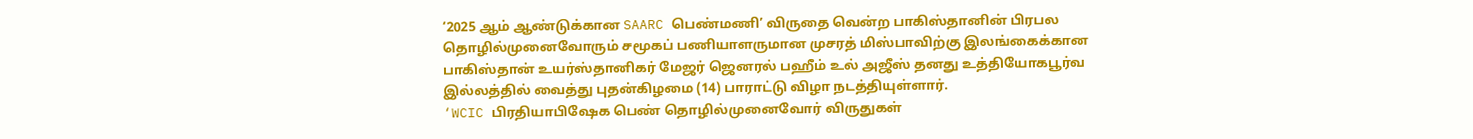‘2025 ஆம் ஆண்டுக்கான SAARC பெண்மணி’ விருதை வென்ற பாகிஸ்தானின் பிரபல தொழில்முனைவோரும் சமூகப் பணியாளருமான முசரத் மிஸ்பாவிற்கு இலங்கைக்கான பாகிஸ்தான் உயர்ஸ்தானிகர் மேஜர் ஜெனரல் பஹீம் உல் அஜீஸ் தனது உத்தியோகபூர்வ இல்லத்தில் வைத்து புதன்கிழமை (14) பாராட்டு விழா நடத்தியுள்ளார்.
‘WCIC பிரதியாபிஷேக பெண் தொழில்முனைவோர் விருதுகள்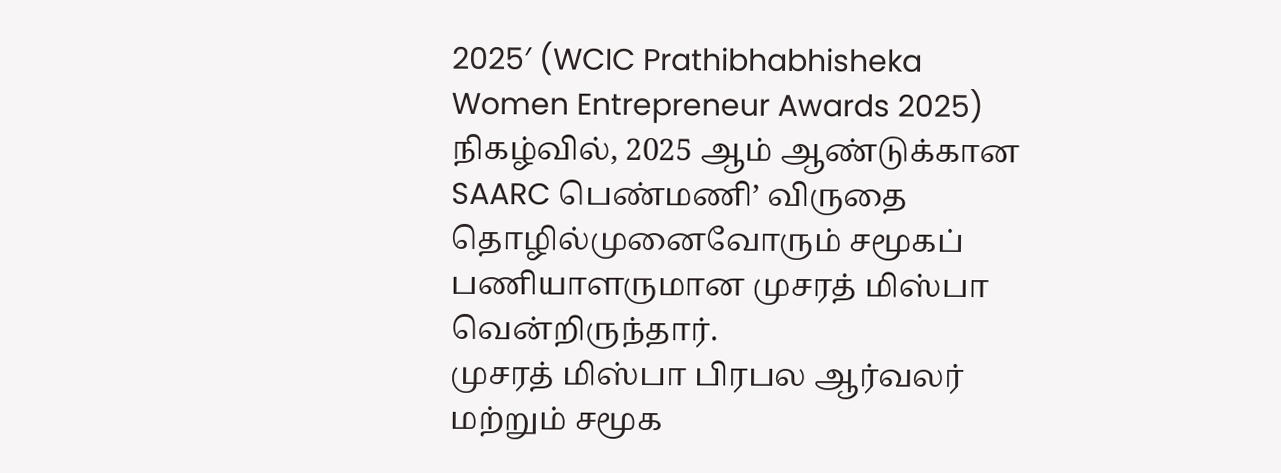2025′ (WCIC Prathibhabhisheka Women Entrepreneur Awards 2025) நிகழ்வில், 2025 ஆம் ஆண்டுக்கான SAARC பெண்மணி’ விருதை தொழில்முனைவோரும் சமூகப் பணியாளருமான முசரத் மிஸ்பா வென்றிருந்தார்.
முசரத் மிஸ்பா பிரபல ஆர்வலர் மற்றும் சமூக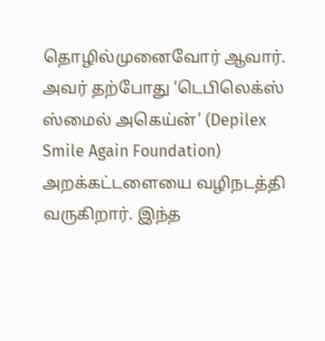தொழில்முனைவோர் ஆவார். அவர் தற்போது ‘டெபிலெக்ஸ் ஸ்மைல் அகெய்ன்’ (Depilex Smile Again Foundation) அறக்கட்டளையை வழிநடத்தி வருகிறார். இந்த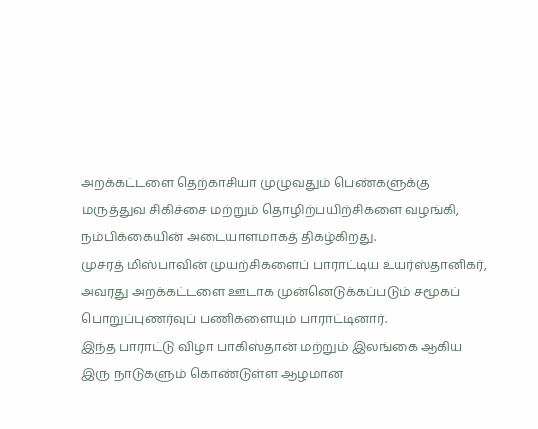அறக்கட்டளை தெற்காசியா முழுவதும் பெண்களுக்கு மருத்துவ சிகிச்சை மற்றும் தொழிற்பயிற்சிகளை வழங்கி, நம்பிக்கையின் அடையாளமாகத் திகழ்கிறது.
முசரத் மிஸ்பாவின் முயற்சிகளைப் பாராட்டிய உயர்ஸ்தானிகர், அவரது அறக்கட்டளை ஊடாக முன்னெடுக்கப்படும் சமூகப் பொறுப்புணர்வுப் பணிகளையும் பாராட்டினார்.
இந்த பாராட்டு விழா பாகிஸ்தான் மற்றும் இலங்கை ஆகிய இரு நாடுகளும் கொண்டுள்ள ஆழமான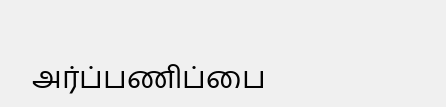அர்ப்பணிப்பை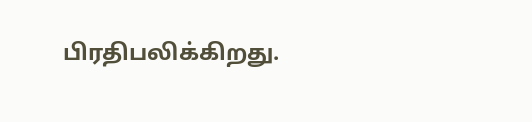பிரதிபலிக்கிறது.